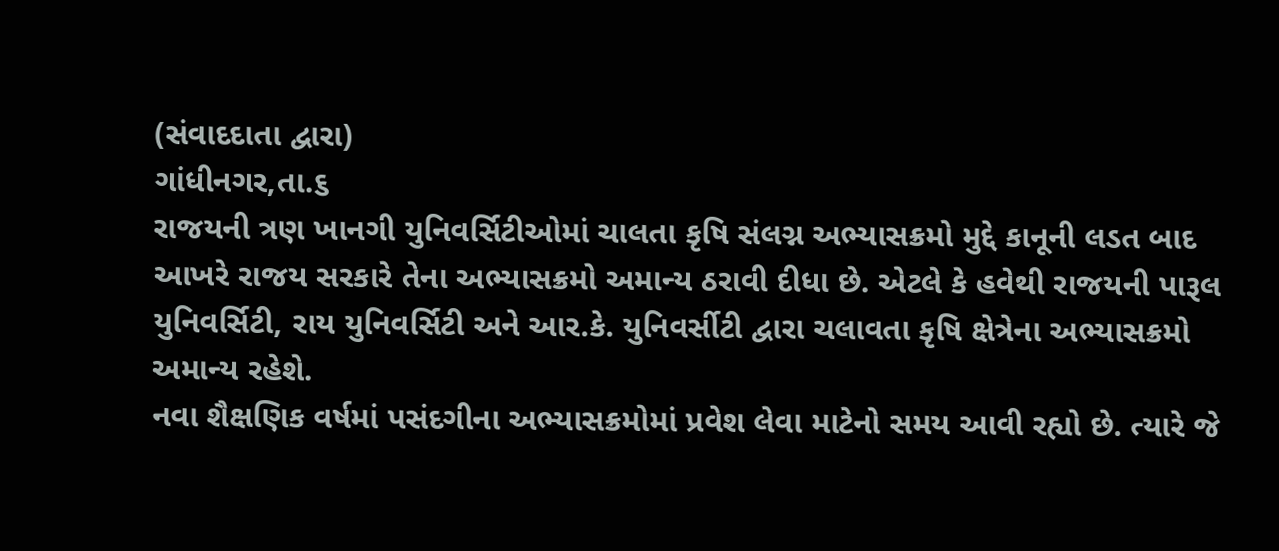(સંવાદદાતા દ્વારા)
ગાંધીનગર,તા.૬
રાજયની ત્રણ ખાનગી યુનિવર્સિટીઓમાં ચાલતા કૃષિ સંલગ્ન અભ્યાસક્રમો મુદ્દે કાનૂની લડત બાદ આખરે રાજય સરકારે તેના અભ્યાસક્રમો અમાન્ય ઠરાવી દીધા છે. એટલે કે હવેથી રાજયની પારૂલ યુનિવર્સિટી, રાય યુનિવર્સિટી અને આર.કે. યુનિવર્સીટી દ્વારા ચલાવતા કૃષિ ક્ષેત્રેના અભ્યાસક્રમો અમાન્ય રહેશે.
નવા શૈક્ષણિક વર્ષમાં પસંદગીના અભ્યાસક્રમોમાં પ્રવેશ લેવા માટેનો સમય આવી રહ્યો છે. ત્યારે જે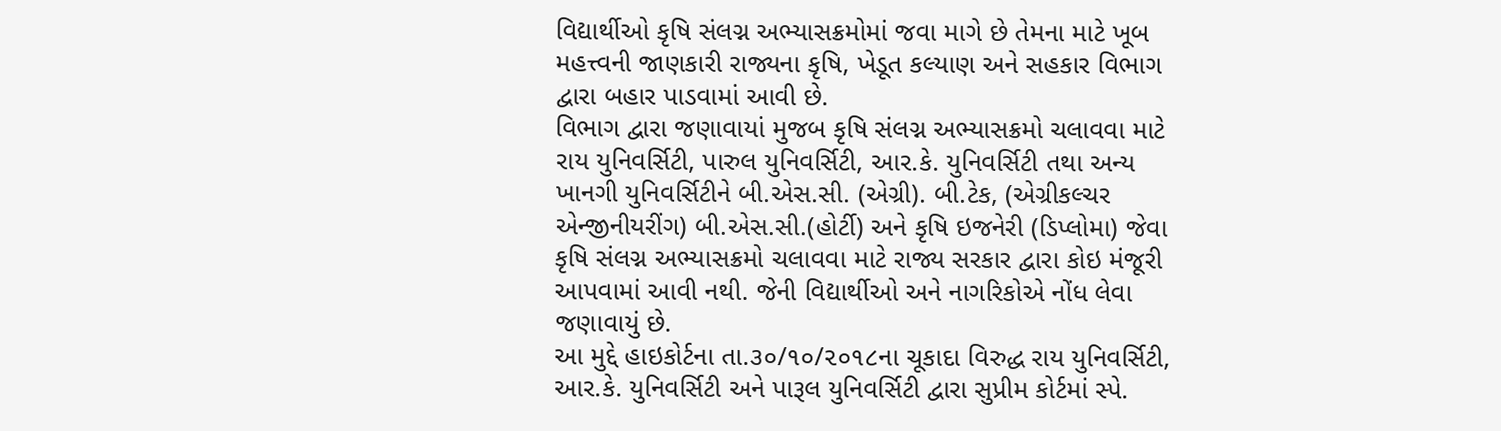વિદ્યાર્થીઓ કૃષિ સંલગ્ન અભ્યાસક્રમોમાં જવા માગે છે તેમના માટે ખૂબ મહત્ત્વની જાણકારી રાજ્યના કૃષિ, ખેડૂત કલ્યાણ અને સહકાર વિભાગ દ્વારા બહાર પાડવામાં આવી છે.
વિભાગ દ્વારા જણાવાયાં મુજબ કૃષિ સંલગ્ન અભ્યાસક્રમો ચલાવવા માટે રાય યુનિવર્સિટી, પારુલ યુનિવર્સિટી, આર.કે. યુનિવર્સિટી તથા અન્ય ખાનગી યુનિવર્સિટીને બી.એસ.સી. (એગ્રી). બી.ટેક, (એગ્રીકલ્ચર એન્જીનીયરીંગ) બી.એસ.સી.(હોર્ટી) અને કૃષિ ઇજનેરી (ડિપ્લોમા) જેવા કૃષિ સંલગ્ન અભ્યાસક્રમો ચલાવવા માટે રાજ્ય સરકાર દ્વારા કોઇ મંજૂરી આપવામાં આવી નથી. જેની વિદ્યાર્થીઓ અને નાગરિકોએ નોંધ લેવા જણાવાયું છે.
આ મુદ્દે હાઇકોર્ટના તા.૩૦/૧૦/૨૦૧૮ના ચૂકાદા વિરુદ્ધ રાય યુનિવર્સિટી, આર.કે. યુનિવર્સિટી અને પારૂલ યુનિવર્સિટી દ્વારા સુપ્રીમ કોર્ટમાં સ્પે.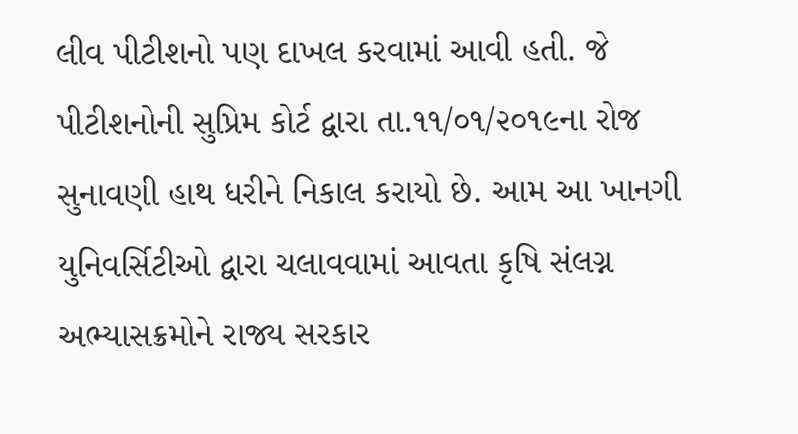લીવ પીટીશનો પણ દાખલ કરવામાં આવી હતી. જે પીટીશનોની સુપ્રિમ કોર્ટ દ્વારા તા.૧૧/૦૧/૨૦૧૯ના રોજ સુનાવણી હાથ ધરીને નિકાલ કરાયો છે. આમ આ ખાનગી યુનિવર્સિટીઓ દ્વારા ચલાવવામાં આવતા કૃષિ સંલગ્ન અભ્યાસક્રમોને રાજ્ય સરકાર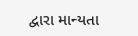દ્વારા માન્યતા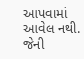આપવામાં આવેલ નથી. જેની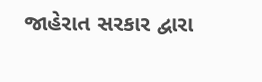જાહેરાત સરકાર દ્વારા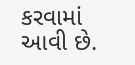કરવામાં આવી છે.